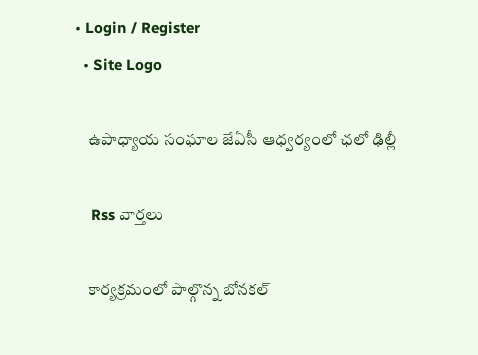• Login / Register
  • Site Logo

    ఉపాధ్యాయ సంఘాల జేఏసీ ఆధ్వర్యంలో ఛలో ఢిల్లీ

    Rss వార్తలు

    కార్యక్రమంలో పాల్గొన్న బోనకల్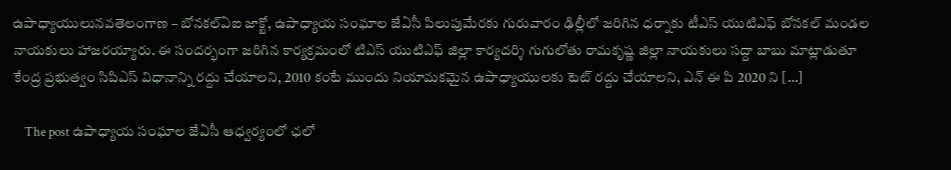ఉపాధ్యాయులునవతెలంగాణ – బోనకల్ఏఐ జాక్టో, ఉపాధ్యాయ సంఘాల జేఏసీ పిలుపుమేరకు గురువారం ఢిల్లీలో జరిగిన ధర్నాకు టీఎస్ యుటిఎఫ్ బోనకల్ మండల నాయకులు హాజరయ్యారు. ఈ సందర్భంగా జరిగిన కార్యక్రమంలో టిఎస్ యుటిఎఫ్ జిల్లా కార్యదర్శి గుగులోతు రామకృష్ణ జిల్లా నాయకులు సద్దా బాబు మాట్లాడుతూ కేంద్ర ప్రభుత్వం సిపిఎస్ విధానాన్ని రద్దు చేయాలని, 2010 కంటే ముందు నియామకమైన ఉపాధ్యాయులకు టెట్ రద్దు చేయాలని, ఎన్ ఈ పి 2020 ని […]

    The post ఉపాధ్యాయ సంఘాల జేఏసీ ఆధ్వర్యంలో ఛలో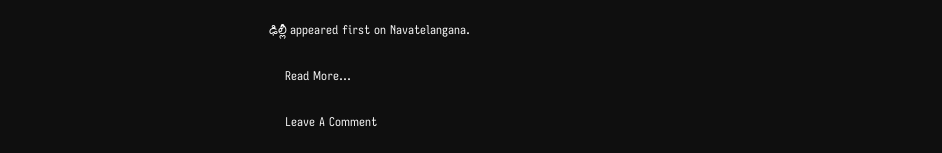ఢిల్లీ appeared first on Navatelangana.

    Read More...

    Leave A Comment